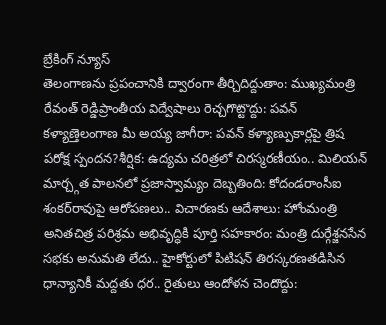బ్రేకింగ్ న్యూస్
తెలంగాణను ప్రపంచానికి ద్వారంగా తీర్చిదిద్దుతాం: ముఖ్యమంత్రి రేవంత్ రెడ్డిప్రాంతీయ విద్వేషాలు రెచ్చగొట్టొద్దు: పవన్ కళ్యాణ్తెలంగాణ మీ అయ్య జాగీరా: పవన్ కళ్యాణ్పుకార్లపై త్రిష పరోక్ష స్పందన?శీర్షిక: ఉద్యమ చరిత్రలో చిరస్మరణీయం.. మిలియన్ మార్చ్గత పాలనలో ప్రజాస్వామ్యం దెబ్బతింది: కోదండరాంసీఐ శంకర్‌రావుపై ఆరోపణలు.. విచారణకు ఆదేశాలు: హోంమంత్రి అనితచిత్ర పరిశ్రమ అభివృద్ధికి పూర్తి సహకారం: మంత్రి దుర్గేశ్జనసేన సభకు అనుమతి లేదు.. హైకోర్టులో పిటిషన్ తిరస్కరణతడిసిన ధాన్యానికీ మద్దతు ధర.. రైతులు ఆందోళన చెందొద్దు: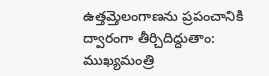ఉత్తమ్తెలంగాణను ప్రపంచానికి ద్వారంగా తీర్చిదిద్దుతాం: ముఖ్యమంత్రి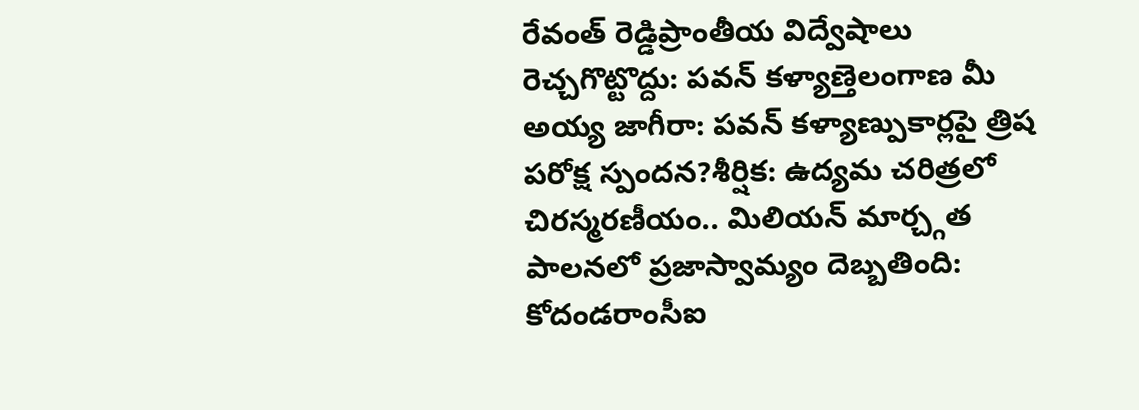రేవంత్ రెడ్డిప్రాంతీయ విద్వేషాలు రెచ్చగొట్టొద్దు: పవన్ కళ్యాణ్తెలంగాణ మీ అయ్య జాగీరా: పవన్ కళ్యాణ్పుకార్లపై త్రిష పరోక్ష స్పందన?శీర్షిక: ఉద్యమ చరిత్రలో చిరస్మరణీయం.. మిలియన్ మార్చ్గత పాలనలో ప్రజాస్వామ్యం దెబ్బతింది: కోదండరాంసీఐ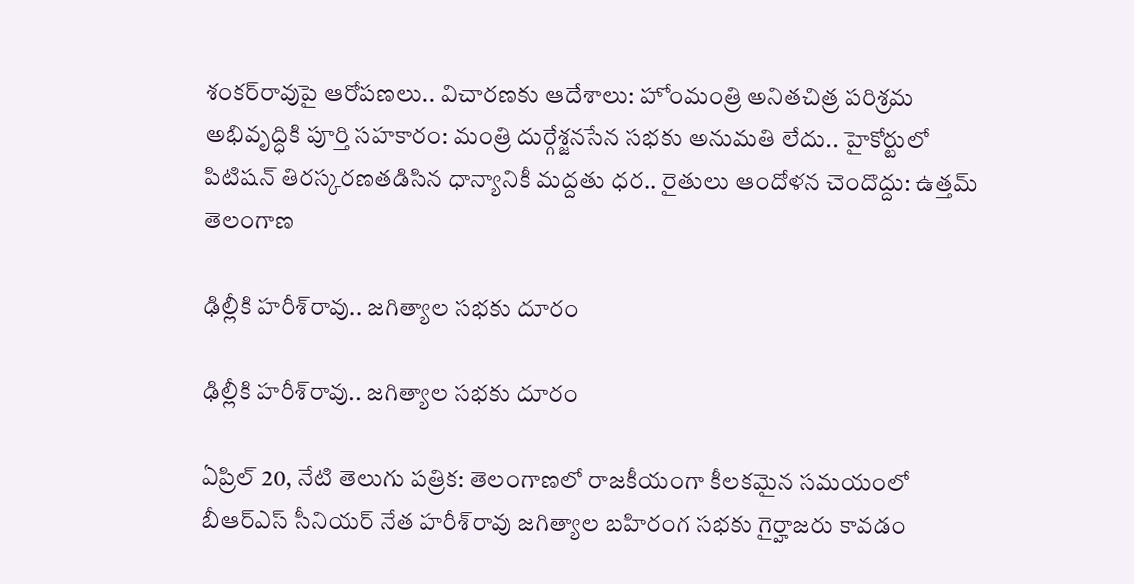శంకర్‌రావుపై ఆరోపణలు.. విచారణకు ఆదేశాలు: హోంమంత్రి అనితచిత్ర పరిశ్రమ అభివృద్ధికి పూర్తి సహకారం: మంత్రి దుర్గేశ్జనసేన సభకు అనుమతి లేదు.. హైకోర్టులో పిటిషన్ తిరస్కరణతడిసిన ధాన్యానికీ మద్దతు ధర.. రైతులు ఆందోళన చెందొద్దు: ఉత్తమ్
తెలంగాణ

ఢిల్లీకి హరీశ్‌రావు.. జగిత్యాల సభకు దూరం

ఢిల్లీకి హరీశ్‌రావు.. జగిత్యాల సభకు దూరం

ఏప్రిల్ 20, నేటి తెలుగు పత్రిక: తెలంగాణలో రాజకీయంగా కీలకమైన సమయంలో బీఆర్‌ఎస్‌ సీనియర్ నేత హరీశ్‌రావు జగిత్యాల బహిరంగ సభకు గైర్హాజరు కావడం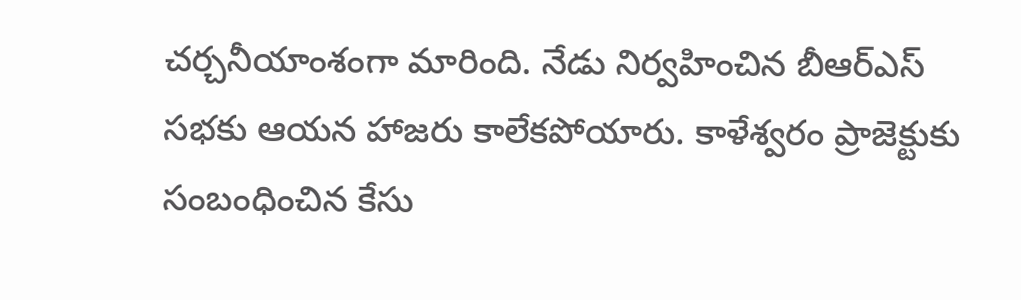చర్చనీయాంశంగా మారింది. నేడు నిర్వహించిన బీఆర్‌ఎస్‌ సభకు ఆయన హాజరు కాలేకపోయారు. కాళేశ్వరం ప్రాజెక్టుకు సంబంధించిన కేసు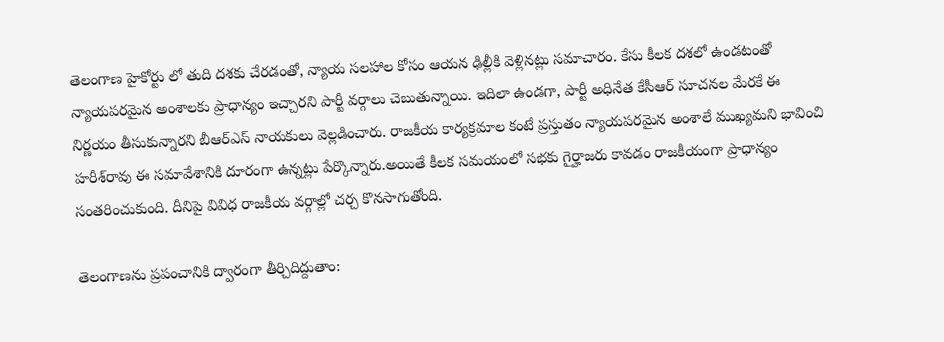తెలంగాణ హైకోర్టు లో తుది దశకు చేరడంతో, న్యాయ సలహాల కోసం ఆయన ఢిల్లీకి వెళ్లినట్లు సమాచారం. కేసు కీలక దశలో ఉండటంతో న్యాయపరమైన అంశాలకు ప్రాధాన్యం ఇచ్చారని పార్టీ వర్గాలు చెబుతున్నాయి. ఇదిలా ఉండగా, పార్టీ అధినేత కేసీఆర్ సూచనల మేరకే ఈ నిర్ణయం తీసుకున్నారని బీఆర్‌ఎస్‌ నాయకులు వెల్లడించారు. రాజకీయ కార్యక్రమాల కంటే ప్రస్తుతం న్యాయపరమైన అంశాలే ముఖ్యమని భావించి హరీశ్‌రావు ఈ సమావేశానికి దూరంగా ఉన్నట్లు పేర్కొన్నారు.అయితే కీలక సమయంలో సభకు గైర్హాజరు కావడం రాజకీయంగా ప్రాధాన్యం సంతరించుకుంది. దీనిపై వివిధ రాజకీయ వర్గాల్లో చర్చ కొనసాగుతోంది.

తెలంగాణను ప్రపంచానికి ద్వారంగా తీర్చిదిద్దుతాం: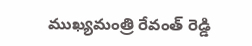ముఖ్యమంత్రి రేవంత్ రెడ్డి